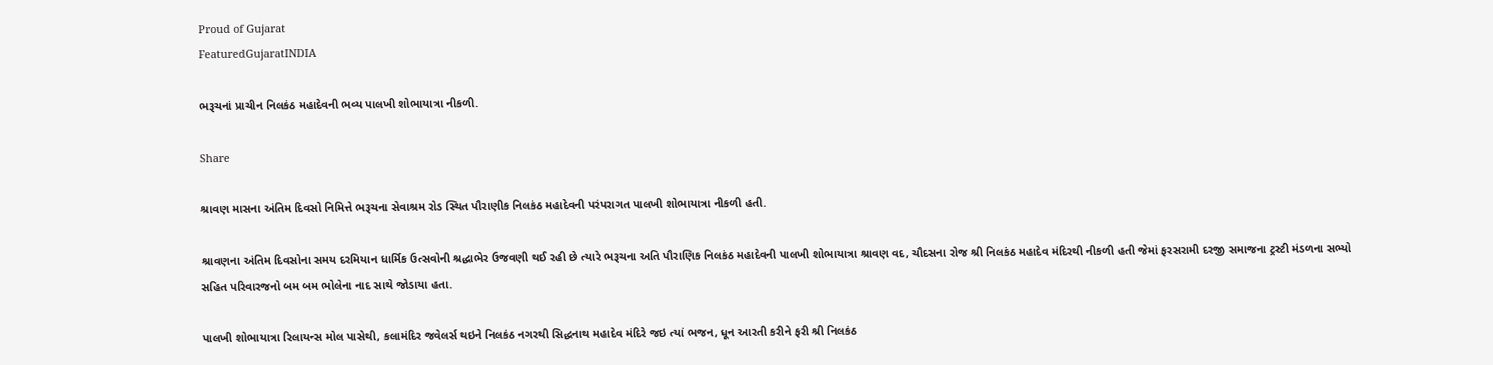Proud of Gujarat
FeaturedGujaratINDIA

ભરૂચનાં પ્રાચીન નિલકંઠ મહાદેવની ભવ્ય પાલખી શોભાયાત્રા નીકળી.

Share

શ્રાવણ માસના અંતિમ દિવસો નિમિત્તે ભરૂચના સેવાશ્રમ રોડ સ્થિત પૌરાણીક નિલકંઠ મહાદેવની પરંપરાગત પાલખી શોભાયાત્રા નીકળી હતી.

શ્રાવણના અંતિમ દિવસોના સમય દરમિયાન ધાર્મિક ઉત્સવોની શ્રદ્ધાભેર ઉજવણી થઈ રહી છે ત્યારે ભરૂચના અતિ પૌરાણિક નિલકંઠ મહાદેવની પાલખી શોભાયાત્રા શ્રાવણ વદ, ચૌદસના રોજ શ્રી નિલકંઠ મહાદેવ મંદિરથી નીકળી હતી જેમાં ફરસરામી દરજી સમાજના ટ્રસ્ટી મંડળના સભ્યો સહિત પરિવારજનો બમ બમ ભોલેના નાદ સાથે જોડાયા હતા.

પાલખી શોભાયાત્રા રિલાયન્સ મોલ પાસેથી, કલામંદિર જવેલર્સ થઇને નિલકંઠ નગરથી સિદ્ધનાથ મહાદેવ મંદિરે જઇ ત્યાં ભજન, ધૂન આરતી કરીને ફરી શ્રી નિલકંઠ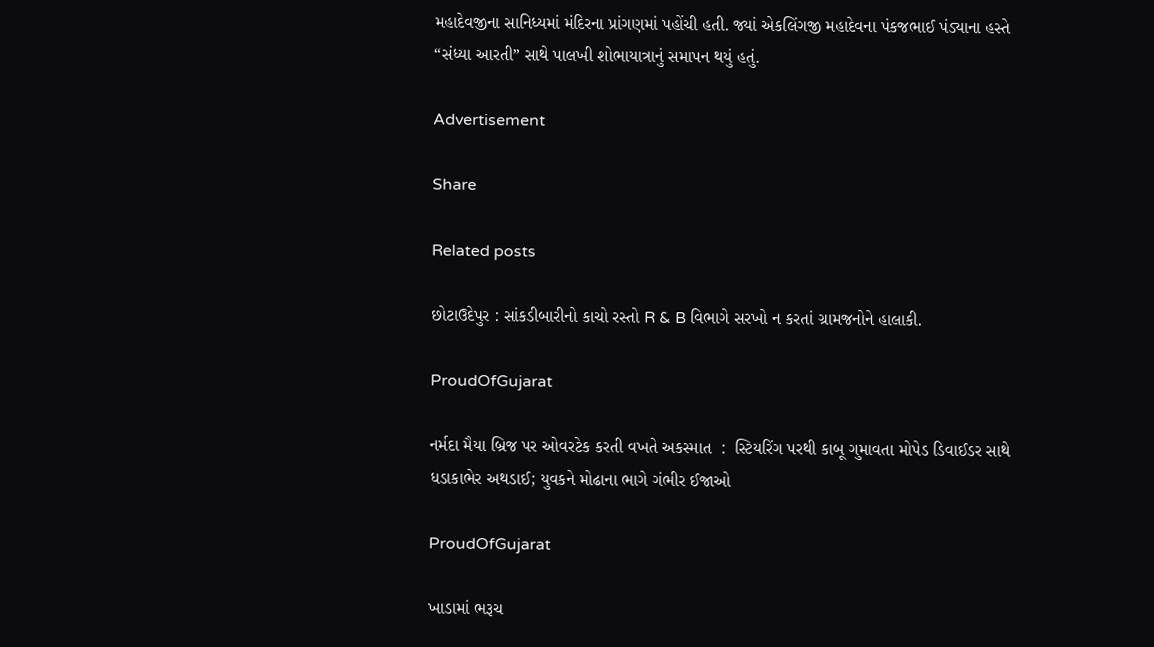મહાદેવજીના સાનિધ્યમાં મંદિરના પ્રાંગણમાં પહોંચી હતી. જ્યાં એકલિંગજી મહાદેવના પંકજભાઈ પંડ્યાના હસ્તે “સંધ્યા આરતી” સાથે પાલખી શોભાયાત્રાનું સમાપન થયું હતું.

Advertisement

Share

Related posts

છોટાઉદેપુર : સાંકડીબારીનો કાચો રસ્તો R & B વિભાગે સરખો ન કરતાં ગ્રામજનોને હાલાકી.

ProudOfGujarat

નર્મદા મૈયા બ્રિજ પર ઓવરટેક કરતી વખતે અકસ્માત  :  સ્ટિયરિંગ પરથી કાબૂ ગુમાવતા મોપેડ ડિવાઈડર સાથે ધડાકાભેર અથડાઈ; યુવકને મોઢાના ભાગે ગંભીર ઈજાઓ

ProudOfGujarat

ખાડામાં ભરૂચ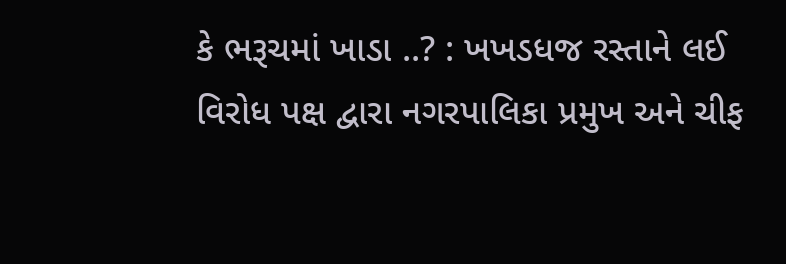કે ભરૂચમાં ખાડા ..? : ખખડધજ રસ્તાને લઈ વિરોધ પક્ષ દ્વારા નગરપાલિકા પ્રમુખ અને ચીફ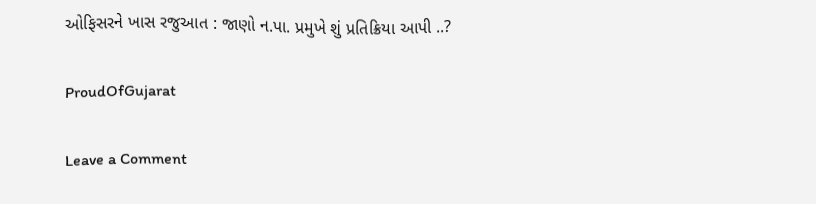ઓફિસરને ખાસ રજુઆત : જાણો ન.પા. પ્રમુખે શું પ્રતિક્રિયા આપી ..?

ProudOfGujarat

Leave a Comment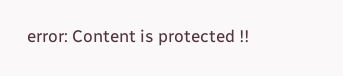error: Content is protected !!